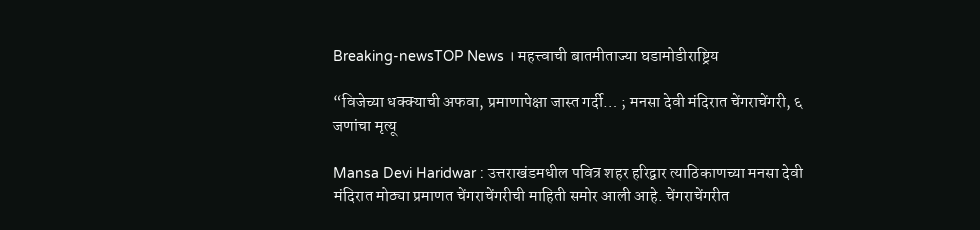Breaking-newsTOP News । महत्त्वाची बातमीताज्या घडामोडीराष्ट्रिय

“विजेच्या धक्क्याची अफवा, प्रमाणापेक्षा जास्त गर्दी… ; मनसा देवी मंदिरात चेंगराचेंगरी, ६ जणांचा मृत्यू

Mansa Devi Haridwar : उत्तराखंडमधील पवित्र शहर हरिद्वार त्याठिकाणच्या मनसा देवी मंदिरात मोठ्या प्रमाणत चेंगराचेंगरीची माहिती समोर आली आहे. चेंगराचेंगरीत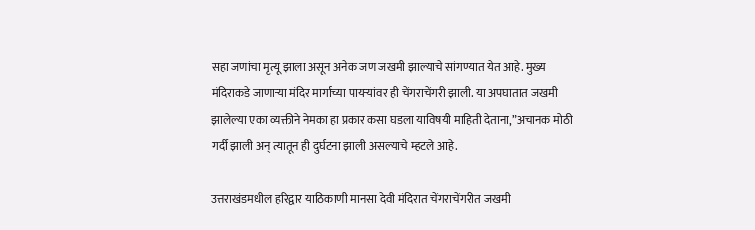सहा जणांचा मृत्यू झाला असून अनेक जण जखमी झाल्याचे सांगण्यात येत आहे. मुख्य मंदिराकडे जाणाऱ्या मंदिर मार्गाच्या पायऱ्यांवर ही चेंगराचेंगरी झाली. या अपघातात जखमी झालेल्या एका व्यक्तीने नेमका हा प्रकार कसा घडला याविषयी माहिती देताना,”अचानक मोठी गर्दी झाली अन् त्यातून ही दुर्घटना झाली असल्याचे म्हटले आहे.

उत्तराखंडमधील हरिद्वार याठिकाणी मानसा देवी मंदिरात चेंगराचेंगरीत जखमी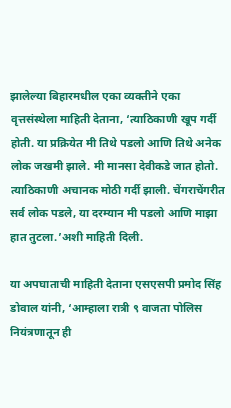झालेल्या बिहारमधील एका व्यक्तीने एका वृत्तसंस्थेला माहिती देताना, ‘त्याठिकाणी खूप गर्दी होती. या प्रक्रियेत मी तिथे पडलो आणि तिथे अनेक लोक जखमी झाले. मी मानसा देवीकडे जात होतो. त्याठिकाणी अचानक मोठी गर्दी झाली. चेंगराचेंगरीत सर्व लोक पडले, या दरम्यान मी पडलो आणि माझा हात तुटला.’अशी माहिती दिली.

या अपघाताची माहिती देताना एसएसपी प्रमोद सिंह डोवाल यांनी, ‘आम्हाला रात्री ९ वाजता पोलिस नियंत्रणातून ही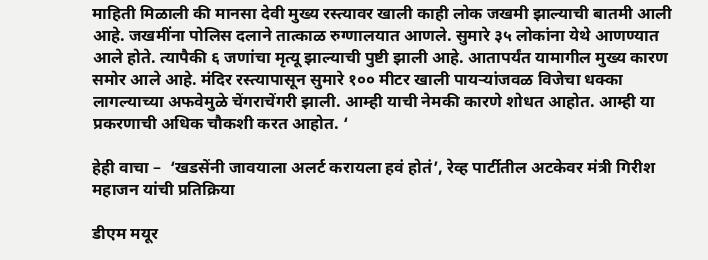माहिती मिळाली की मानसा देवी मुख्य रस्त्यावर खाली काही लोक जखमी झाल्याची बातमी आली आहे. जखमींना पोलिस दलाने तात्काळ रुग्णालयात आणले. सुमारे ३५ लोकांना येथे आणण्यात आले होते. त्यापैकी ६ जणांचा मृत्यू झाल्याची पुष्टी झाली आहे. आतापर्यंत यामागील मुख्य कारण समोर आले आहे. मंदिर रस्त्यापासून सुमारे १०० मीटर खाली पायऱ्यांजवळ विजेचा धक्का लागल्याच्या अफवेमुळे चेंगराचेंगरी झाली. आम्ही याची नेमकी कारणे शोधत आहोत. आम्ही या प्रकरणाची अधिक चौकशी करत आहोत. ‘

हेही वाचा –  ‘खडसेंनी जावयाला अलर्ट करायला हवं होतं’, रेव्ह पार्टीतील अटकेवर मंत्री गिरीश महाजन यांची प्रतिक्रिया

डीएम मयूर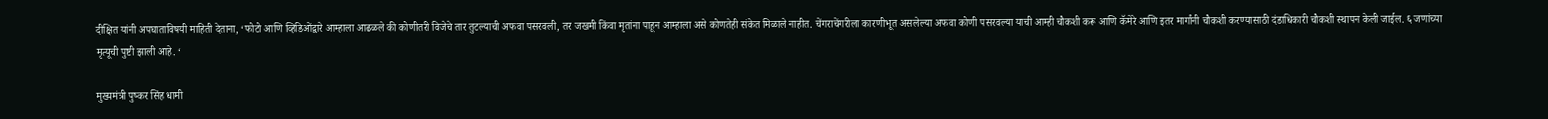दीक्षित यांनी अपघाताविषयी माहिती देताना, ‘फोटो आणि व्हिडिओंद्वारे आम्हाला आढळले की कोणीतरी विजेचे तार तुटल्याची अफवा पसरवली, तर जखमी किंवा मृतांना पाहून आम्हाला असे कोणतेही संकेत मिळाले नाहीत. चेंगराचेंगरीला कारणीभूत असलेल्या अफवा कोणी पसरवल्या याची आम्ही चौकशी करू आणि कॅमेरे आणि इतर मार्गांनी चौकशी करण्यासाठी दंडाधिकारी चौकशी स्थापन केली जाईल. ६ जणांच्या मृत्यूची पुष्टी झाली आहे. ‘

मुख्यमंत्री पुष्कर सिंह धामी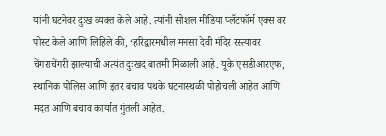यांनी घटनेवर दुःख व्यक्त केले आहे. त्यांनी सोशल मीडिया प्लॅटफॉर्म एक्स वर पोस्ट केले आणि लिहिले की, ‘हरिद्वारमधील मनसा देवी मंदिर रस्त्यावर चेंगराचेंगरी झाल्याची अत्यंत दुःखद बातमी मिळाली आहे. यूके एसडीआरएफ, स्थानिक पोलिस आणि इतर बचाव पथके घटनास्थळी पोहोचली आहेत आणि मदत आणि बचाव कार्यात गुंतली आहेत.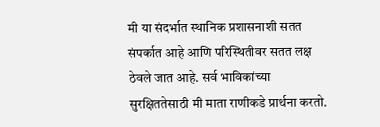मी या संदर्भात स्थानिक प्रशासनाशी सतत संपर्कात आहे आणि परिस्थितीवर सतत लक्ष ठेवले जात आहे. सर्व भाविकांच्या सुरक्षिततेसाठी मी माता राणीकडे प्रार्थना करतो.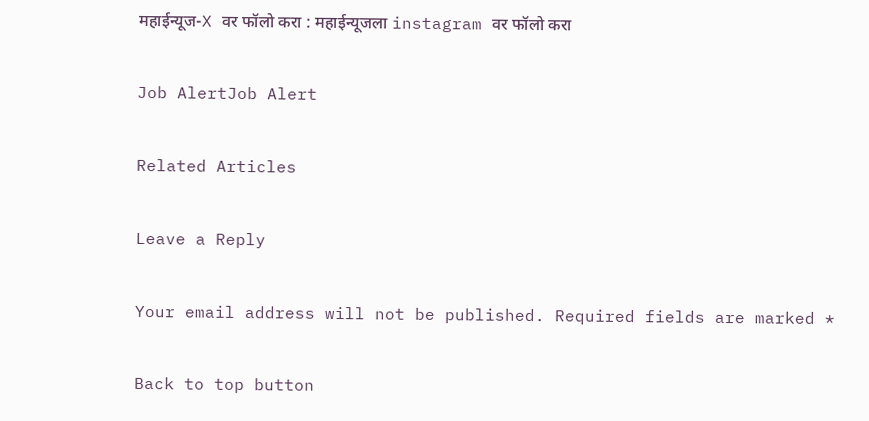महाईन्यूज-X वर फॉलो करा : महाईन्यूजला instagram वर फॉलो करा

Job AlertJob Alert

Related Articles

Leave a Reply

Your email address will not be published. Required fields are marked *

Back to top button